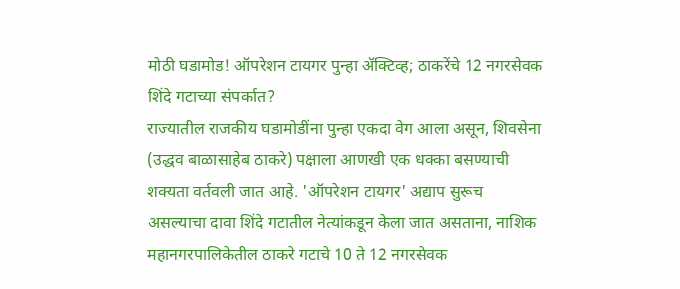मोठी घडामोड! ऑपरेशन टायगर पुन्हा ॲक्टिव्ह; ठाकरेंचे 12 नगरसेवक शिंदे गटाच्या संपर्कात?
राज्यातील राजकीय घडामोडींना पुन्हा एकदा वेग आला असून, शिवसेना (उद्धव बाळासाहेब ठाकरे) पक्षाला आणखी एक धक्का बसण्याची शक्यता वर्तवली जात आहे. 'ऑपरेशन टायगर' अद्याप सुरूच असल्याचा दावा शिंदे गटातील नेत्यांकडून केला जात असताना, नाशिक महानगरपालिकेतील ठाकरे गटाचे 10 ते 12 नगरसेवक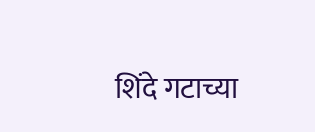शिंदे गटाच्या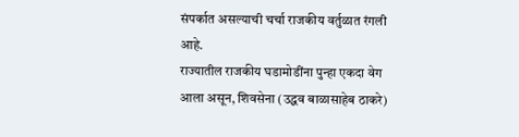संपर्कात असल्याची चर्चा राजकीय वर्तुळात रंगली आहे.
राज्यातील राजकीय घडामोडींना पुन्हा एकदा वेग आला असून, शिवसेना (उद्धव बाळासाहेब ठाकरे)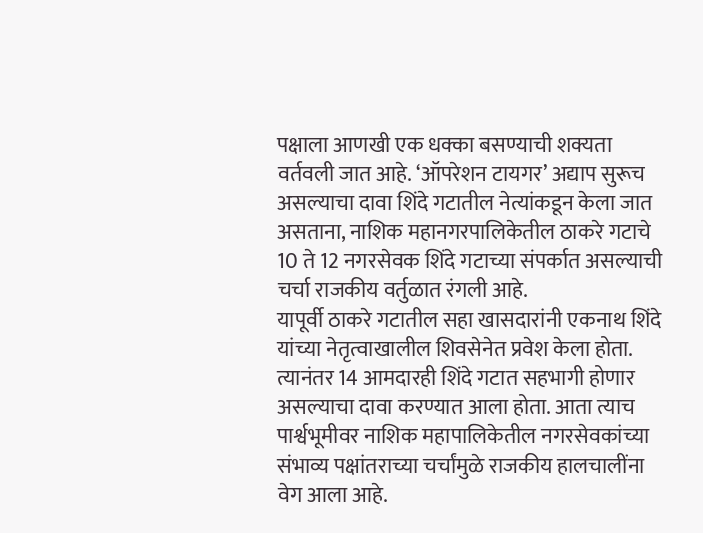पक्षाला आणखी एक धक्का बसण्याची शक्यता वर्तवली जात आहे. ‘ऑपरेशन टायगर’ अद्याप सुरूच असल्याचा दावा शिंदे गटातील नेत्यांकडून केला जात असताना, नाशिक महानगरपालिकेतील ठाकरे गटाचे 10 ते 12 नगरसेवक शिंदे गटाच्या संपर्कात असल्याची चर्चा राजकीय वर्तुळात रंगली आहे.
यापूर्वी ठाकरे गटातील सहा खासदारांनी एकनाथ शिंदे यांच्या नेतृत्वाखालील शिवसेनेत प्रवेश केला होता. त्यानंतर 14 आमदारही शिंदे गटात सहभागी होणार असल्याचा दावा करण्यात आला होता. आता त्याच पार्श्वभूमीवर नाशिक महापालिकेतील नगरसेवकांच्या संभाव्य पक्षांतराच्या चर्चांमुळे राजकीय हालचालींना वेग आला आहे.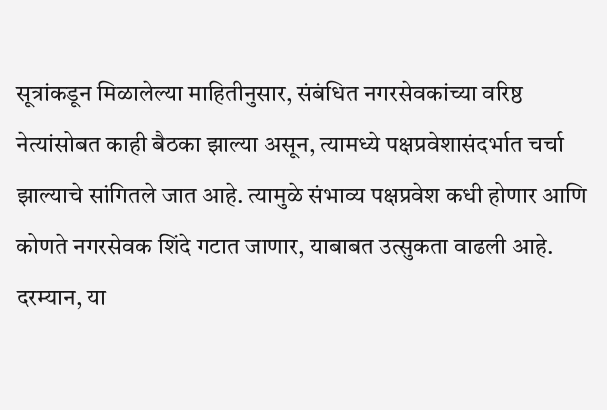सूत्रांकडून मिळालेल्या माहितीनुसार, संबंधित नगरसेवकांच्या वरिष्ठ नेत्यांसोबत काही बैठका झाल्या असून, त्यामध्ये पक्षप्रवेशासंदर्भात चर्चा झाल्याचे सांगितले जात आहे. त्यामुळे संभाव्य पक्षप्रवेश कधी होणार आणि कोणते नगरसेवक शिंदे गटात जाणार, याबाबत उत्सुकता वाढली आहे.
दरम्यान, या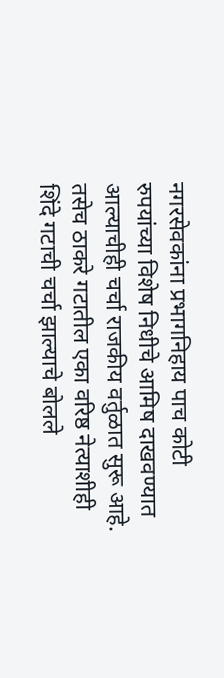नगरसेवकांना प्रभागनिहाय पाच कोटी रुपयांच्या विशेष निधीचे आमिष दाखवण्यात आल्याचीही चर्चा राजकीय वर्तुळात सुरू आहे. तसेच ठाकरे गटातील एका वरिष्ठ नेत्याशीही शिंदे गटाची चर्चा झाल्याचे बोलले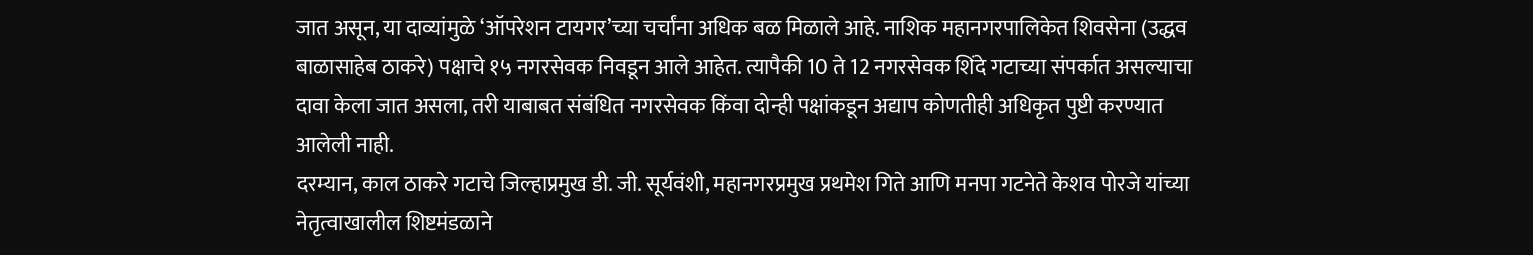जात असून, या दाव्यांमुळे ‘ऑपरेशन टायगर’च्या चर्चांना अधिक बळ मिळाले आहे. नाशिक महानगरपालिकेत शिवसेना (उद्धव बाळासाहेब ठाकरे) पक्षाचे १५ नगरसेवक निवडून आले आहेत. त्यापैकी 10 ते 12 नगरसेवक शिंदे गटाच्या संपर्कात असल्याचा दावा केला जात असला, तरी याबाबत संबंधित नगरसेवक किंवा दोन्ही पक्षांकडून अद्याप कोणतीही अधिकृत पुष्टी करण्यात आलेली नाही.
दरम्यान, काल ठाकरे गटाचे जिल्हाप्रमुख डी. जी. सूर्यवंशी, महानगरप्रमुख प्रथमेश गिते आणि मनपा गटनेते केशव पोरजे यांच्या नेतृत्वाखालील शिष्टमंडळाने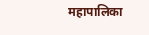महापालिका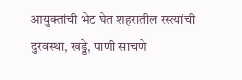आयुक्तांची भेट घेत शहरातील रस्त्यांची दुरवस्था, खड्डे, पाणी साचणे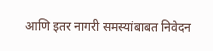आणि इतर नागरी समस्यांबाबत निवेदन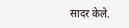सादर केले.